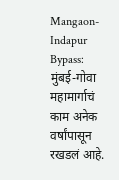Mangaon-Indapur Bypass: मुंबई-गोवा महामार्गाचं काम अनेक वर्षांपासून रखडलं आहे.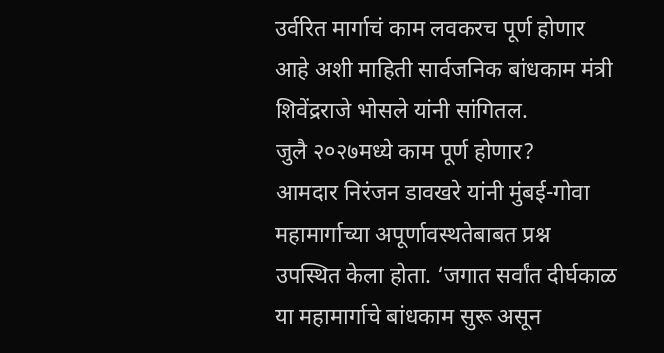उर्वरित मार्गाचं काम लवकरच पूर्ण होणार आहे अशी माहिती सार्वजनिक बांधकाम मंत्री शिवेंद्रराजे भोसले यांनी सांगितल.
जुलै २०२७मध्ये काम पूर्ण होणार?
आमदार निरंजन डावखरे यांनी मुंबई-गोवा महामार्गाच्या अपूर्णावस्थतेबाबत प्रश्न उपस्थित केला होता. ‘जगात सर्वांत दीर्घकाळ या महामार्गाचे बांधकाम सुरू असून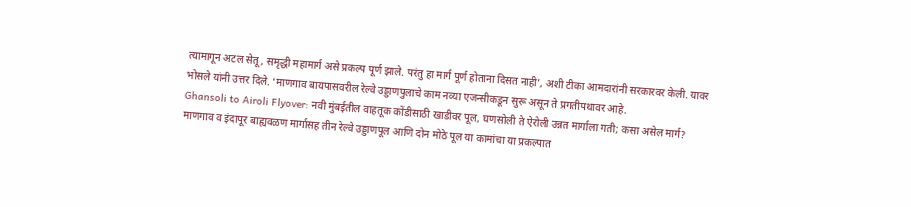त्यामागून अटल सेतू, समृद्धी महामार्ग असे प्रकल्प पूर्ण झाले. परंतु हा मार्ग पूर्ण होताना दिसत नाही’, अशी टीका आमदारांनी सरकारवर केली. यावर भोसले यांनी उत्तर दिले. ‘माणगाव बायपासवरील रेल्वे उड्डाणपुलाचे काम नव्या एजन्सीकडून सुरू असून ते प्रगतीपथावर आहे.
Ghansoli to Airoli Flyover: नवी मुंबईतील वाहतूक कोंडीसाठी खाडीवर पूल, घणसोली ते ऐरोली उन्नत मार्गाला गती; कसा असेल मार्ग?
माणगाव व इंदापूर बाह्यवळण मार्गासह तीन रेल्वे उड्डाणपूल आणि दोन मोठे पूल या कामांचा या प्रकल्पात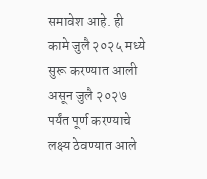समावेश आहे. ही कामे जुलै २०२५ मध्ये सुरू करण्यात आली असून जुलै २०२७ पर्यंत पूर्ण करण्याचे लक्ष्य ठेवण्यात आले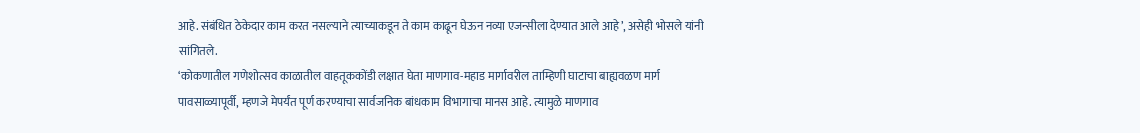आहे. संबंधित ठेकेदार काम करत नसल्याने त्याच्याकडून ते काम काढून घेऊन नव्या एजन्सीला देण्यात आले आहे’, असेही भोसले यांनी सांगितले.
‘कोकणातील गणेशोत्सव काळातील वाहतूककोंडी लक्षात घेता माणगाव-महाड मार्गावरील ताम्हिणी घाटाचा बाह्यवळण मार्ग पावसाळ्यापूर्वी, म्हणजे मेपर्यंत पूर्ण करण्याचा सार्वजनिक बांधकाम विभागाचा मानस आहे. त्यामुळे माणगाव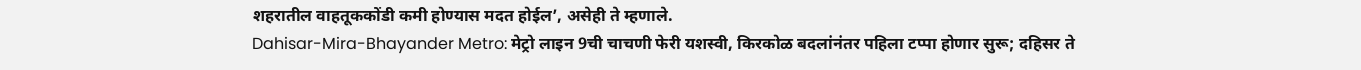शहरातील वाहतूककोंडी कमी होण्यास मदत होईल’, असेही ते म्हणाले.
Dahisar-Mira-Bhayander Metro: मेट्रो लाइन 9ची चाचणी फेरी यशस्वी, किरकोळ बदलांनंतर पहिला टप्पा होणार सुरू; दहिसर ते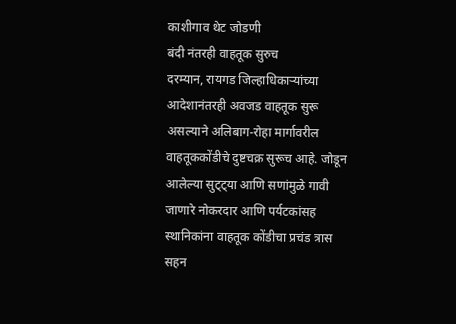काशीगाव थेट जोडणी
बंदी नंतरही वाहतूक सुरुच
दरम्यान, रायगड जिल्हाधिकाऱ्यांच्या आदेशानंतरही अवजड वाहतूक सुरू असल्याने अलिबाग-रोहा मार्गावरील वाहतूककोंडीचे दुष्टचक्र सुरूच आहे. जोडून आलेल्या सुट्ट्या आणि सणांमुळे गावी जाणारे नोकरदार आणि पर्यटकांसह स्थानिकांना वाहतूक कोंडीचा प्रचंड त्रास सहन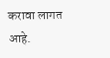करावा लागत आहे.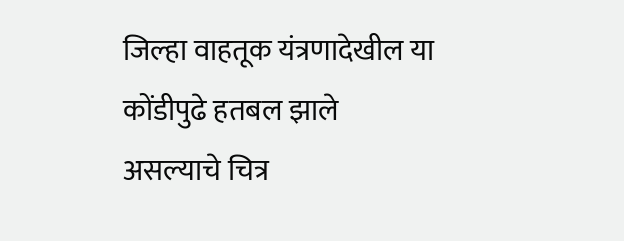जिल्हा वाहतूक यंत्रणादेखील या कोंडीपुढे हतबल झाले असल्याचे चित्र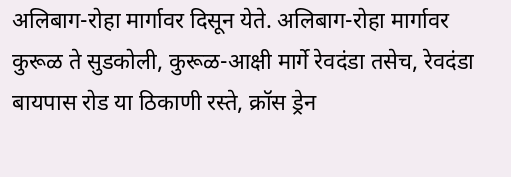अलिबाग-रोहा मार्गावर दिसून येते. अलिबाग-रोहा मार्गावर कुरूळ ते सुडकोली, कुरूळ-आक्षी मार्गे रेवदंडा तसेच, रेवदंडा बायपास रोड या ठिकाणी रस्ते, क्रॉस ड्रेन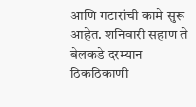आणि गटारांची कामे सुरू आहेत. शनिवारी सहाण ते बेलकडे दरम्यान ठिकठिकाणी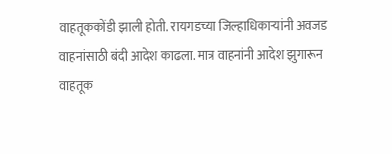वाहतूककोंडी झाली होती. रायगडच्या जिल्हाधिकाऱ्यांनी अवजड वाहनांसाठी बंदी आदेश काढला. मात्र वाहनांनी आदेश झुगारून वाहतूक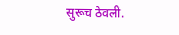सुरूच ठेवली.